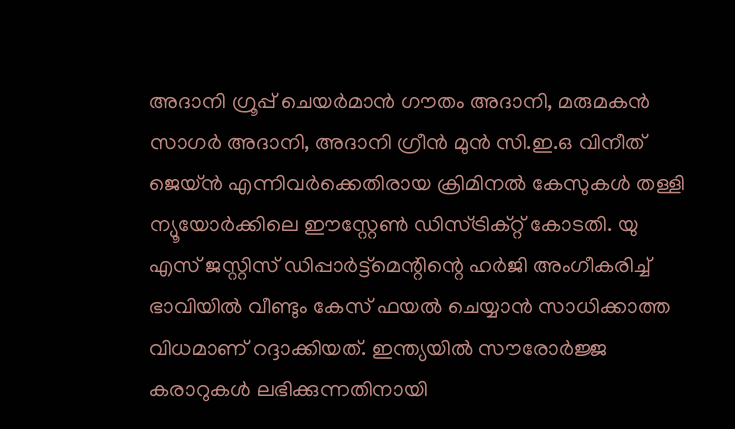അദാനി ഗ്രൂപ്പ് ചെയർമാൻ ഗൗതം അദാനി, മരുമകൻ സാഗർ അദാനി, അദാനി ഗ്രീൻ മുൻ സി.ഇ.ഒ വിനീത് ജെയ്ൻ എന്നിവർക്കെതിരായ ക്രിമിനൽ കേസുകൾ തള്ളി ന്യൂയോർക്കിലെ ഈസ്റ്റേൺ ഡിസ്ട്രിക്റ്റ് കോടതി. യു എസ് ജസ്റ്റിസ് ഡിപ്പാർട്ട്മെന്റിന്റെ ഹർജി അംഗീകരിച്ച് ഭാവിയിൽ വീണ്ടും കേസ് ഫയൽ ചെയ്യാൻ സാധിക്കാത്ത വിധമാണ് റദ്ദാക്കിയത്. ഇന്ത്യയിൽ സൗരോർജ്ജ കരാറുകൾ ലഭിക്കുന്നതിനായി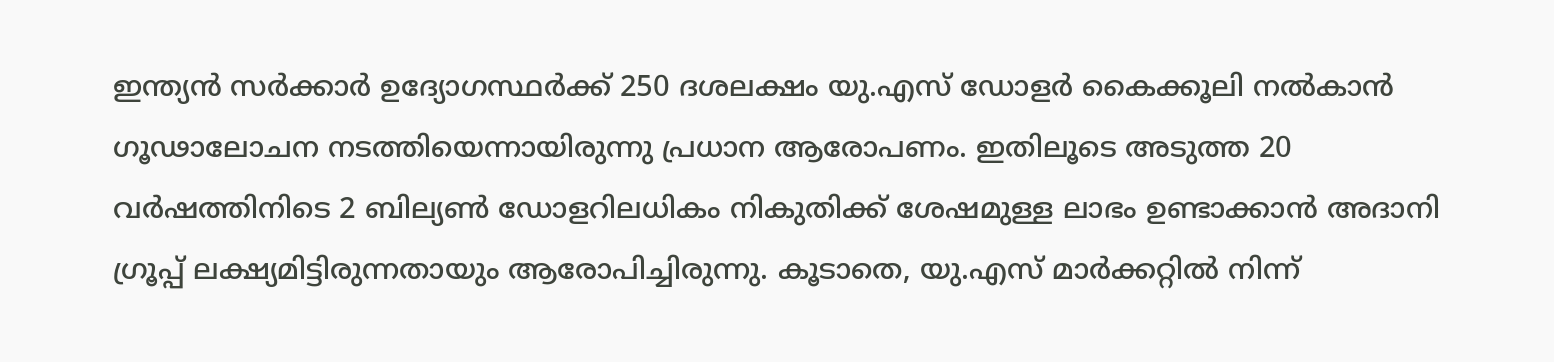ഇന്ത്യൻ സർക്കാർ ഉദ്യോഗസ്ഥർക്ക് 250 ദശലക്ഷം യു.എസ് ഡോളർ കൈക്കൂലി നൽകാൻ ഗൂഢാലോചന നടത്തിയെന്നായിരുന്നു പ്രധാന ആരോപണം. ഇതിലൂടെ അടുത്ത 20 വർഷത്തിനിടെ 2 ബില്യൺ ഡോളറിലധികം നികുതിക്ക് ശേഷമുള്ള ലാഭം ഉണ്ടാക്കാൻ അദാനി ഗ്രൂപ്പ് ലക്ഷ്യമിട്ടിരുന്നതായും ആരോപിച്ചിരുന്നു. കൂടാതെ, യു.എസ് മാർക്കറ്റിൽ നിന്ന്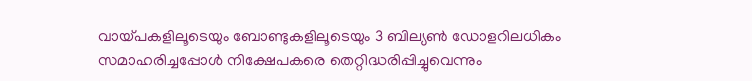വായ്പകളിലൂടെയും ബോണ്ടുകളിലൂടെയും 3 ബില്യൺ ഡോളറിലധികം സമാഹരിച്ചപ്പോൾ നിക്ഷേപകരെ തെറ്റിദ്ധരിപ്പിച്ചുവെന്നും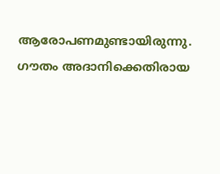ആരോപണമുണ്ടായിരുന്നു.
ഗൗതം അദാനിക്കെതിരായ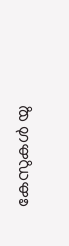കേസുകൾ യു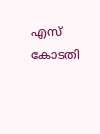എസ് കോടതി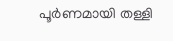പൂർണമായി തള്ളി